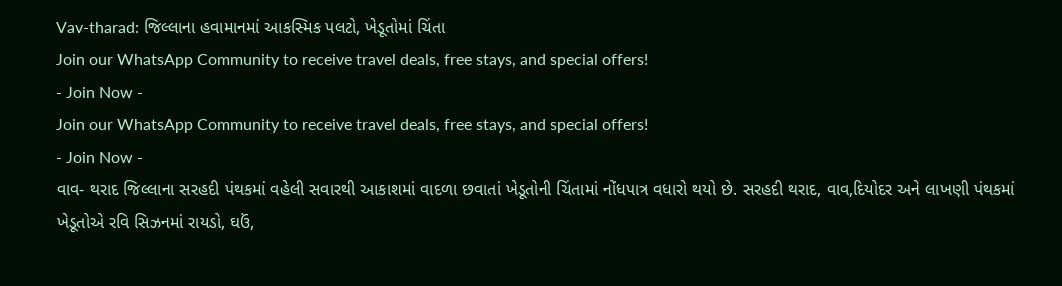Vav-tharad: જિલ્લાના હવામાનમાં આકસ્મિક પલટો, ખેડૂતોમાં ચિંતા
Join our WhatsApp Community to receive travel deals, free stays, and special offers!
- Join Now -
Join our WhatsApp Community to receive travel deals, free stays, and special offers!
- Join Now -
વાવ- થરાદ જિલ્લાના સરહદી પંથકમાં વહેલી સવારથી આકાશમાં વાદળા છવાતાં ખેડૂતોની ચિંતામાં નોંધપાત્ર વધારો થયો છે. સરહદી થરાદ, વાવ,દિયોદર અને લાખણી પંથકમાં ખેડૂતોએ રવિ સિઝનમાં રાયડો, ઘઉં,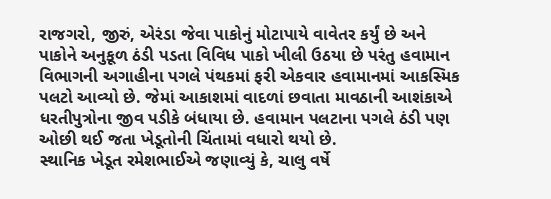રાજગરો, જીરું, એરંડા જેવા પાકોનું મોટાપાયે વાવેતર કર્યું છે અને પાકોને અનુકૂળ ઠંડી પડતા વિવિધ પાકો ખીલી ઉઠયા છે પરંતુ હવામાન વિભાગની અગાહીના પગલે પંથકમાં ફરી એકવાર હવામાનમાં આકસ્મિક પલટો આવ્યો છે. જેમાં આકાશમાં વાદળાં છવાતા માવઠાની આશંકાએ ધરતીપુત્રોના જીવ પડીકે બંધાયા છે. હવામાન પલટાના પગલે ઠંડી પણ ઓછી થઈ જતા ખેડૂતોની ચિંતામાં વધારો થયો છે.
સ્થાનિક ખેડૂત રમેશભાઈએ જણાવ્યું કે, ચાલુ વર્ષે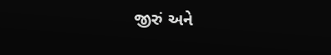જીરું અને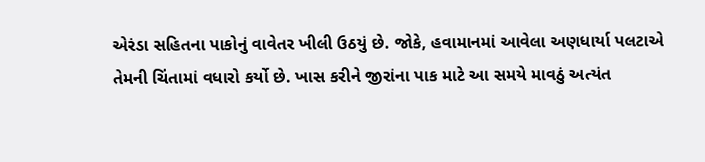એરંડા સહિતના પાકોનું વાવેતર ખીલી ઉઠયું છે. જોકે, હવામાનમાં આવેલા અણધાર્યા પલટાએ તેમની ચિંતામાં વધારો કર્યો છે. ખાસ કરીને જીરાંના પાક માટે આ સમયે માવઠું અત્યંત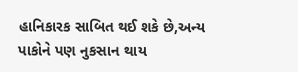હાનિકારક સાબિત થઈ શકે છે,અન્ય પાકોને પણ નુકસાન થાય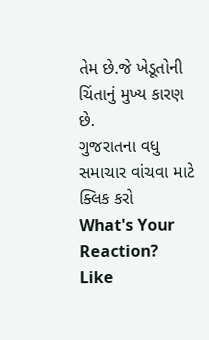તેમ છે.જે ખેડૂતોની ચિંતાનું મુખ્ય કારણ છે.
ગુજરાતના વધુ સમાચાર વાંચવા માટે ક્લિક કરો
What's Your Reaction?
Like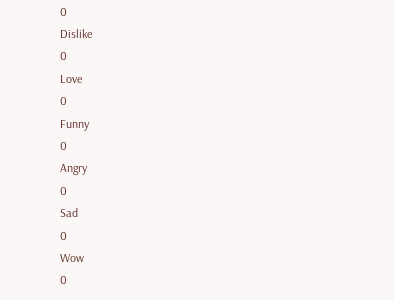0
Dislike
0
Love
0
Funny
0
Angry
0
Sad
0
Wow
0